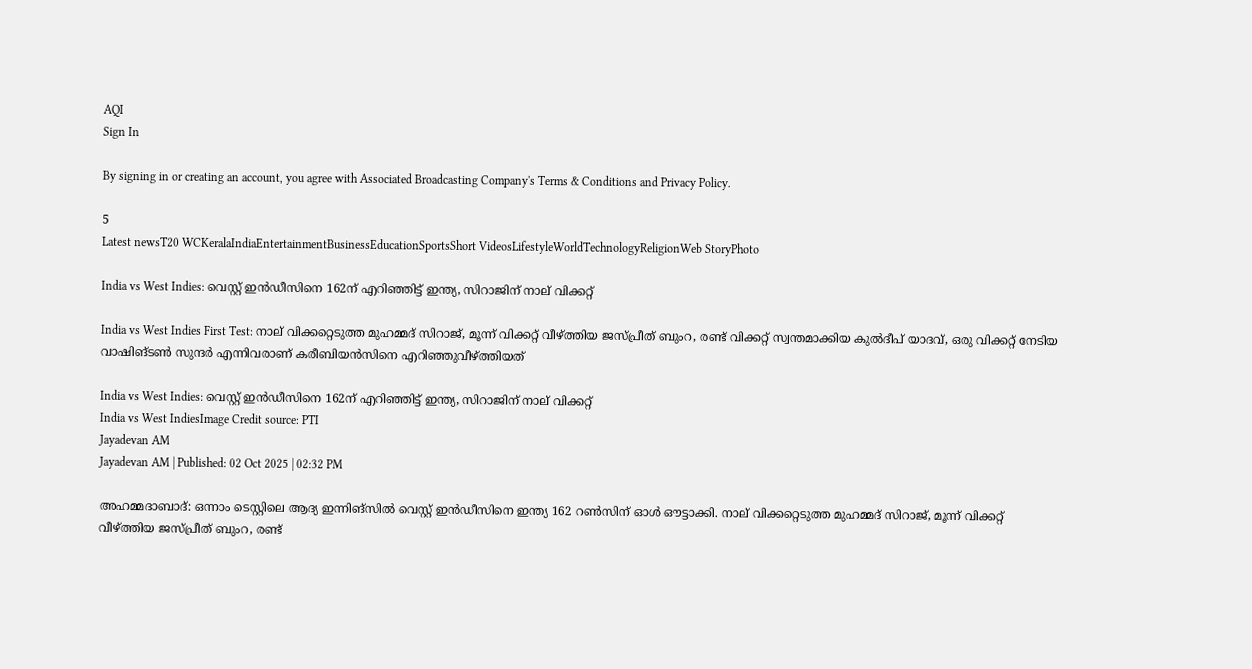AQI
Sign In

By signing in or creating an account, you agree with Associated Broadcasting Company's Terms & Conditions and Privacy Policy.

5
Latest newsT20 WCKeralaIndiaEntertainmentBusinessEducationSportsShort VideosLifestyleWorldTechnologyReligionWeb StoryPhoto

India vs West Indies: വെസ്റ്റ് ഇന്‍ഡീസിനെ 162ന് എറിഞ്ഞിട്ട് ഇന്ത്യ, സിറാജിന് നാല് വിക്കറ്റ്‌

India vs West Indies First Test: നാല് വിക്കറ്റെടുത്ത മുഹമ്മദ് സിറാജ്, മൂന്ന് വിക്കറ്റ് വീഴ്ത്തിയ ജസ്പ്രീത് ബുംറ, രണ്ട് വിക്കറ്റ് സ്വന്തമാക്കിയ കുല്‍ദീപ് യാദവ്, ഒരു വിക്കറ്റ് നേടിയ വാഷിങ്ടണ്‍ സുന്ദര്‍ എന്നിവരാണ് കരീബിയന്‍സിനെ എറിഞ്ഞുവീഴ്ത്തിയത്

India vs West Indies: വെസ്റ്റ് ഇന്‍ഡീസിനെ 162ന് എറിഞ്ഞിട്ട് ഇന്ത്യ, സിറാജിന് നാല് വിക്കറ്റ്‌
India vs West IndiesImage Credit source: PTI
Jayadevan AM
Jayadevan AM | Published: 02 Oct 2025 | 02:32 PM

അഹമ്മദാബാദ്: ഒന്നാം ടെസ്റ്റിലെ ആദ്യ ഇന്നിങ്‌സില്‍ വെസ്റ്റ് ഇന്‍ഡീസിനെ ഇന്ത്യ 162 റണ്‍സിന് ഓള്‍ ഔട്ടാക്കി. നാല് വിക്കറ്റെടുത്ത മുഹമ്മദ് സിറാജ്, മൂന്ന് വിക്കറ്റ് വീഴ്ത്തിയ ജസ്പ്രീത് ബുംറ, രണ്ട്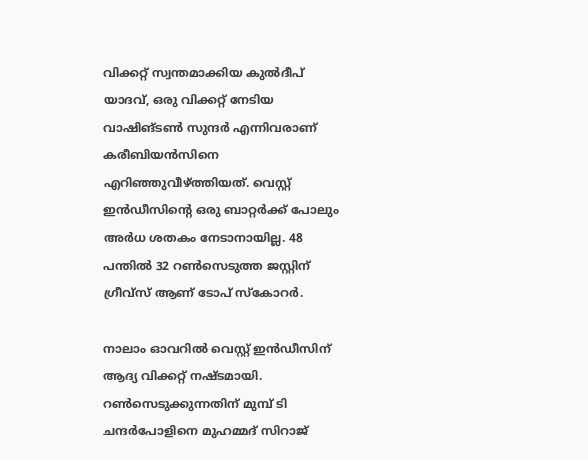വിക്കറ്റ് സ്വന്തമാക്കിയ കുല്‍ദീപ് യാദവ്, ഒരു വിക്കറ്റ് നേടിയ വാഷിങ്ടണ്‍ സുന്ദര്‍ എന്നിവരാണ് കരീബിയന്‍സിനെ എറിഞ്ഞുവീഴ്ത്തിയത്. വെസ്റ്റ് ഇന്‍ഡീസിന്റെ ഒരു ബാറ്റര്‍ക്ക് പോലും അര്‍ധ ശതകം നേടാനായില്ല. 48 പന്തില്‍ 32 റണ്‍സെടുത്ത ജസ്റ്റിന് ഗ്രീവ്‌സ് ആണ് ടോപ് സ്‌കോറര്‍.

നാലാം ഓവറില്‍ വെസ്റ്റ് ഇന്‍ഡീസിന് ആദ്യ വിക്കറ്റ് നഷ്ടമായി. റണ്‍സെടുക്കുന്നതിന് മുമ്പ് ടി ചന്ദര്‍പോളിനെ മുഹമ്മദ് സിറാജ്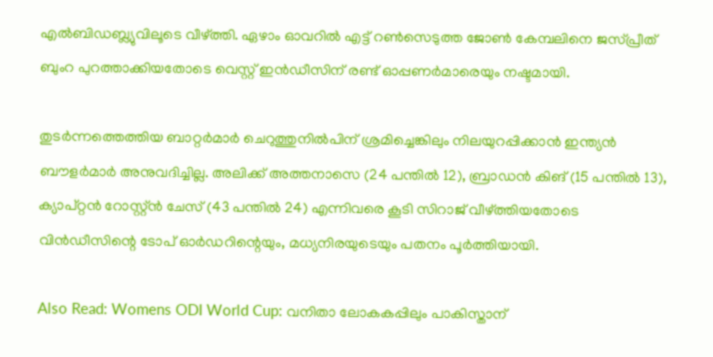എല്‍ബിഡബ്ല്യുവിലൂടെ വീഴ്ത്തി. ഏഴാം ഓവറില്‍ എട്ട് റണ്‍സെടുത്ത ജോണ്‍ കേമ്പലിനെ ജസ്പ്രീത് ബുംറ പുറത്താക്കിയതോടെ വെസ്റ്റ് ഇന്‍ഡീസിന് രണ്ട് ഓപ്പണര്‍മാരെയും നഷ്ടമായി.

തുടര്‍ന്നത്തെത്തിയ ബാറ്റര്‍മാര്‍ ചെറുത്തുനില്‍പിന് ശ്രമിച്ചെങ്കിലും നിലയുറപ്പിക്കാന്‍ ഇന്ത്യന്‍ ബൗളര്‍മാര്‍ അനുവദിച്ചില്ല. അലിക്ക് അത്തനാസെ (24 പന്തില്‍ 12), ബ്രാഡന്‍ കിങ് (15 പന്തില്‍ 13), ക്യാപ്റ്റന്‍ റോസ്റ്റ്ന്‍ ചേസ് (43 പന്തില്‍ 24) എന്നിവരെ കൂടി സിറാജ് വീഴ്ത്തിയതോടെ വിന്‍ഡീസിന്റെ ടോപ് ഓര്‍ഡറിന്റെയും, മധ്യനിരയുടെയും പതനം പൂര്‍ത്തിയായി.

Also Read: Womens ODI World Cup: വനിതാ ലോകകപ്പിലും പാകിസ്താന്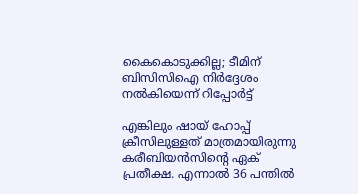കൈകൊടുക്കില്ല; ടീമിന് ബിസിസിഐ നിർദ്ദേശം നൽകിയെന്ന് റിപ്പോർട്ട്

എങ്കിലും ഷായ് ഹോപ്പ് ക്രീസിലുള്ളത് മാത്രമായിരുന്നു കരീബിയന്‍സിന്റെ ഏക് പ്രതീക്ഷ. എന്നാല്‍ 36 പന്തില്‍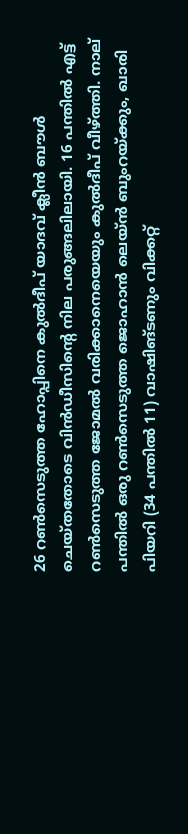26 റണ്‍സെടുത്ത ഹോപ്പിനെ കുല്‍ദീപ് യാദവ് ക്ലീന്‍ ബൗള്‍ ചെയ്തതോടെ വിന്‍ഡീസിന്റെ നില പരുങ്ങലിലായി. 16 പന്തില്‍ എട്ട് റണ്‍സെടുത്ത ജോമല്‍ വരിക്കാനെയെയും കുല്‍ദീപ് വീഴ്ത്തി. നാല് പന്തില്‍ ഒരു റണ്‍സെടുത്ത ജൊഹാന്‍ ലെയ്ന്‍ ബുംറയ്ക്കും, ഖാരി പിയറി (34 പന്തില്‍ 11) വാഷിങ്ടണും വിക്കറ്റ്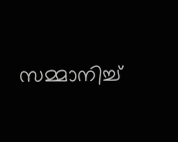സമ്മാനിച്ച്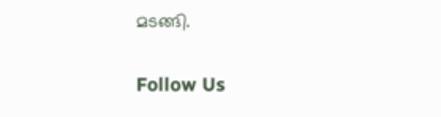മടങ്ങി.

Follow Us